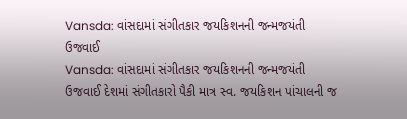Vansda: વાંસદામાં સંગીતકાર જયકિશનની જન્મજયંતી ઉજવાઈ
Vansda: વાંસદામાં સંગીતકાર જયકિશનની જન્મજયંતી ઉજવાઈ દેશમાં સંગીતકારો પૈકી માત્ર સ્વ. જયકિશન પાંચાલની જ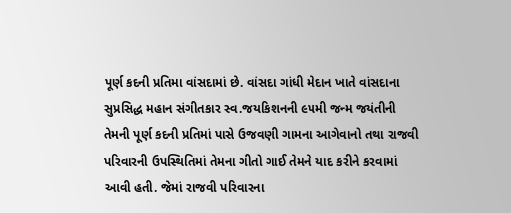પૂર્ણ કદની પ્રતિમા વાંસદામાં છે. વાંસદા ગાંધી મેદાન ખાતે વાંસદાના સુપ્રસિદ્ધ મહાન સંગીતકાર સ્વ.જયકિશનની ૯૫મી જન્મ જયંતીની તેમની પૂર્ણ કદની પ્રતિમાં પાસે ઉજવણી ગામના આગેવાનો તથા રાજવી પરિવારની ઉપસ્થિતિમાં તેમના ગીતો ગાઈ તેમને યાદ કરીને કરવામાં આવી હતી. જેમાં રાજવી પરિવારના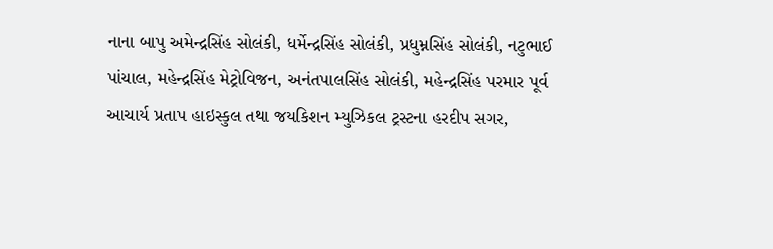નાના બાપુ અમેન્દ્રસિંહ સોલંકી, ધર્મેન્દ્રસિંહ સોલંકી, પ્રધુમ્નસિંહ સોલંકી, નટુભાઈ પાંચાલ, મહેન્દ્રસિંહ મેટ્રોવિજન, અનંતપાલસિંહ સોલંકી, મહેન્દ્રસિંહ પરમાર પૂર્વ આચાર્ય પ્રતાપ હાઇસ્કુલ તથા જયકિશન મ્યુઝિકલ ટ્રસ્ટના હરદીપ સગર,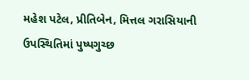મહેશ પટેલ, પ્રીતિબેન, મિત્તલ ગરાસિયાની ઉપસ્થિતિમાં પુષ્પગુચ્છ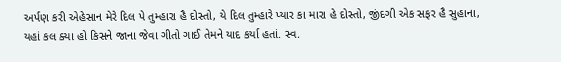અર્પણ કરી એહેસાન મેરે દિલ પે તુમ્હારા હૈ દોસ્તો, યે દિલ તુમ્હારે પ્યાર કા મારા હે દોસ્તો, જીંદગી એક સફર હૈ સુહાના, યહાં કલ ક્યા હો કિસને જાના જેવા ગીતો ગાઈ તેમને યાદ કર્યા હતાં. સ્વ.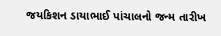જયકિશન ડાયાભાઈ પાંચાલનો જન્મ તારીખ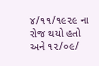૪/૧૧/૧૯૨૯ ના રોજ થયો હતો અને ૧૨/૦૯/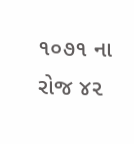૧૦૭૧ ના રોજ ૪૨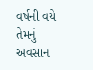વર્ષની વયે તેમનું અવસાન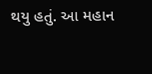થયુ હતું. આ મહાન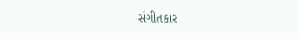સંગીતકાર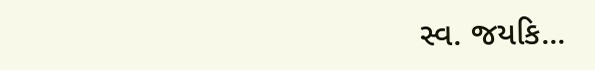સ્વ. જયકિ...